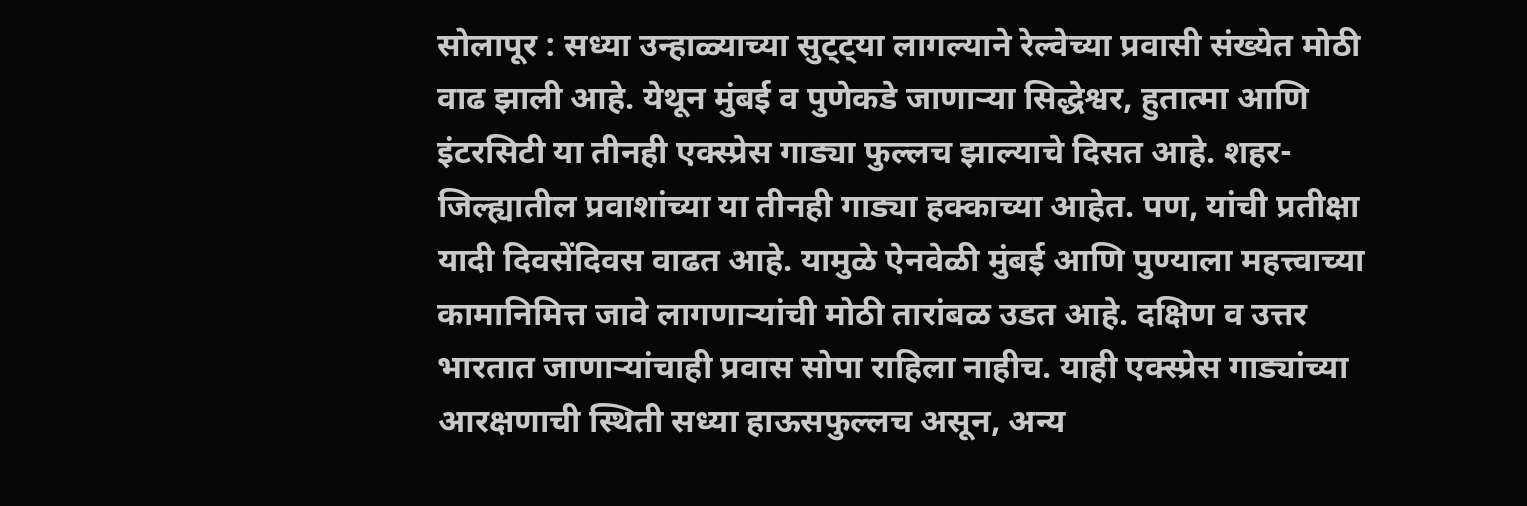सोलापूर : सध्या उन्हाळ्याच्या सुट्ट्या लागल्याने रेल्वेच्या प्रवासी संख्येत मोठी वाढ झाली आहे. येथून मुंबई व पुणेकडे जाणाऱ्या सिद्धेश्वर, हुतात्मा आणि इंटरसिटी या तीनही एक्स्प्रेस गाड्या फुल्लच झाल्याचे दिसत आहे. शहर-जिल्ह्यातील प्रवाशांच्या या तीनही गाड्या हक्काच्या आहेत. पण, यांची प्रतीक्षा यादी दिवसेंदिवस वाढत आहे. यामुळे ऐनवेळी मुंबई आणि पुण्याला महत्त्वाच्या कामानिमित्त जावे लागणाऱ्यांची मोठी तारांबळ उडत आहे. दक्षिण व उत्तर भारतात जाणाऱ्यांचाही प्रवास सोपा राहिला नाहीच. याही एक्स्प्रेस गाड्यांच्या आरक्षणाची स्थिती सध्या हाऊसफुल्लच असून, अन्य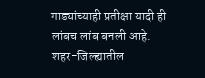गाड्यांच्याही प्रतीक्षा यादी ही लांबच लांब बनली आहे.
शहर-जिल्ह्यातील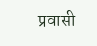प्रवासी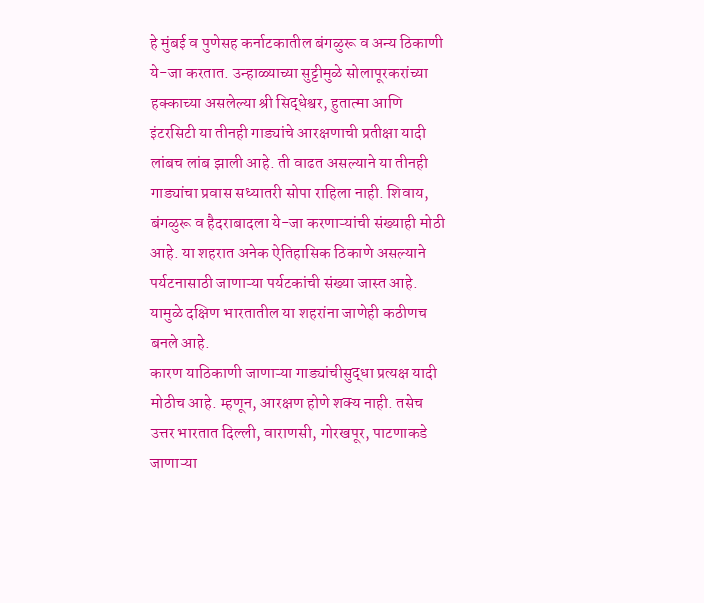हे मुंबई व पुणेसह कर्नाटकातील बंगळुरू व अन्य ठिकाणी ये-जा करतात. उन्हाळ्याच्या सुट्टीमुळे सोलापूरकरांच्या हक्काच्या असलेल्या श्री सिद्धेश्वर, हुतात्मा आणि इंटरसिटी या तीनही गाड्यांचे आरक्षणाची प्रतीक्षा यादी लांबच लांब झाली आहे. ती वाढत असल्याने या तीनही गाड्यांचा प्रवास सध्यातरी सोपा राहिला नाही. शिवाय, बंगळुरू व हैदराबादला ये-जा करणाऱ्यांची संख्याही मोठी आहे. या शहरात अनेक ऐतिहासिक ठिकाणे असल्याने पर्यटनासाठी जाणाऱ्या पर्यटकांची संख्या जास्त आहे. यामुळे दक्षिण भारतातील या शहरांना जाणेही कठीणच बनले आहे.
कारण याठिकाणी जाणाऱ्या गाड्यांचीसुद्धा प्रत्यक्ष यादी मोठीच आहे. म्हणून, आरक्षण होणे शक्य नाही. तसेच उत्तर भारतात दिल्ली, वाराणसी, गोरखपूर, पाटणाकडे जाणाऱ्या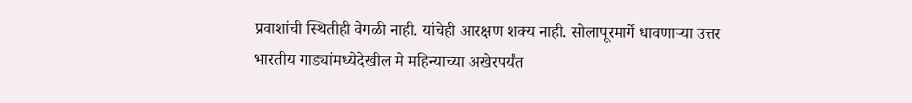प्रवाशांची स्थितीही वेगळी नाही. यांचेही आरक्षण शक्य नाही. सोलापूरमार्गे धावणाऱ्या उत्तर भारतीय गाड्यांमध्येदेखील मे महिन्याच्या अखेरपर्यंत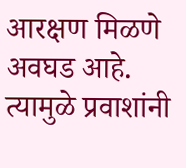आरक्षण मिळणे अवघड आहे. त्यामुळे प्रवाशांनी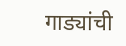गाड्यांची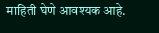माहिती घेणे आवश्यक आहे.